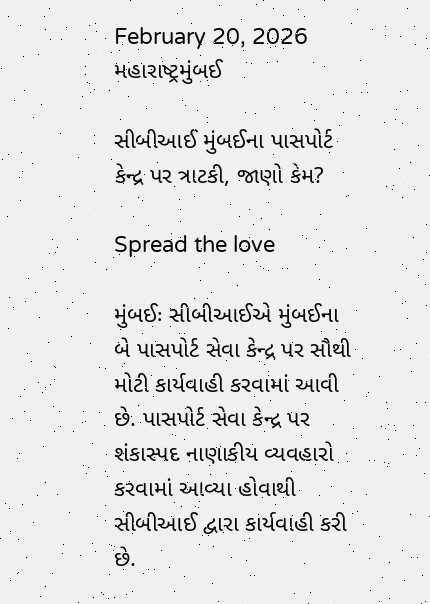February 20, 2026
મહારાષ્ટ્રમુંબઈ

સીબીઆઈ મુંબઈના પાસપોર્ટ કેન્દ્ર પર ત્રાટકી, જાણો કેમ?

Spread the love

મુંબઈઃ સીબીઆઈએ મુંબઈના બે પાસપોર્ટ સેવા કેન્દ્ર પર સૌથી મોટી કાર્યવાહી કરવામાં આવી છે. પાસપોર્ટ સેવા કેન્દ્ર પર શંકાસ્પદ નાણાકીય વ્યવહારો કરવામાં આવ્યા હોવાથી સીબીઆઈ દ્વારા કાર્યવાહી કરી છે.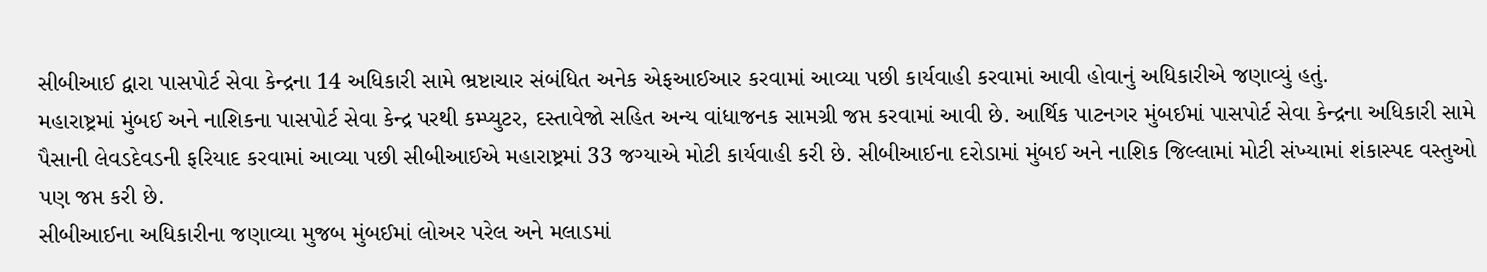સીબીઆઈ દ્વારા પાસપોર્ટ સેવા કેન્દ્રના 14 અધિકારી સામે ભ્રષ્ટાચાર સંબંધિત અનેક એફઆઈઆર કરવામાં આવ્યા પછી કાર્યવાહી કરવામાં આવી હોવાનું અધિકારીએ જણાવ્યું હતું.
મહારાષ્ટ્રમાં મુંબઈ અને નાશિકના પાસપોર્ટ સેવા કેન્દ્ર પરથી કમ્પ્યુટર, દસ્તાવેજો સહિત અન્ય વાંધાજનક સામગ્રી જપ્ત કરવામાં આવી છે. આર્થિક પાટનગર મુંબઈમાં પાસપોર્ટ સેવા કેન્દ્રના અધિકારી સામે પૈસાની લેવડદેવડની ફરિયાદ કરવામાં આવ્યા પછી સીબીઆઈએ મહારાષ્ટ્રમાં 33 જગ્યાએ મોટી કાર્યવાહી કરી છે. સીબીઆઈના દરોડામાં મુંબઈ અને નાશિક જિલ્લામાં મોટી સંખ્યામાં શંકાસ્પદ વસ્તુઓ પણ જપ્ત કરી છે.
સીબીઆઈના અધિકારીના જણાવ્યા મુજબ મુંબઈમાં લોઅર પરેલ અને મલાડમાં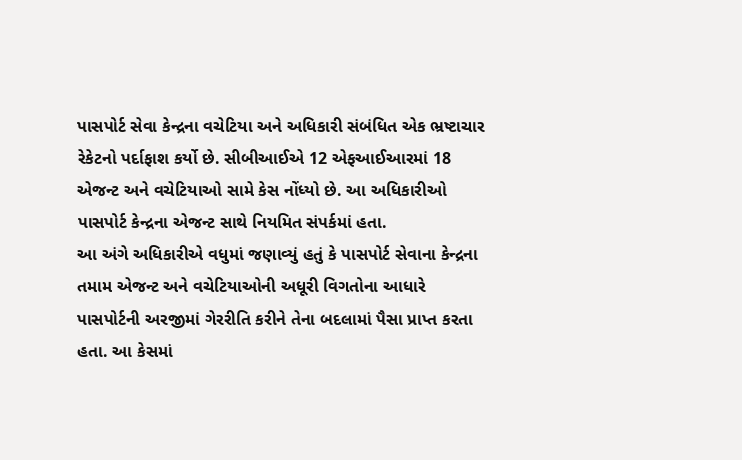પાસપોર્ટ સેવા કેન્દ્રના વચેટિયા અને અધિકારી સંબંધિત એક ભ્રષ્ટાચાર રેકેટનો પર્દાફાશ કર્યો છે. સીબીઆઈએ 12 એફઆઈઆરમાં 18 એજન્ટ અને વચેટિયાઓ સામે કેસ નોંધ્યો છે. આ અધિકારીઓ પાસપોર્ટ કેન્દ્રના એજન્ટ સાથે નિયમિત સંપર્કમાં હતા.
આ અંગે અધિકારીએ વધુમાં જણાવ્યું હતું કે પાસપોર્ટ સેવાના કેન્દ્રના તમામ એજન્ટ અને વચેટિયાઓની અધૂરી વિગતોના આધારે પાસપોર્ટની અરજીમાં ગેરરીતિ કરીને તેના બદલામાં પૈસા પ્રાપ્ત કરતા હતા. આ કેસમાં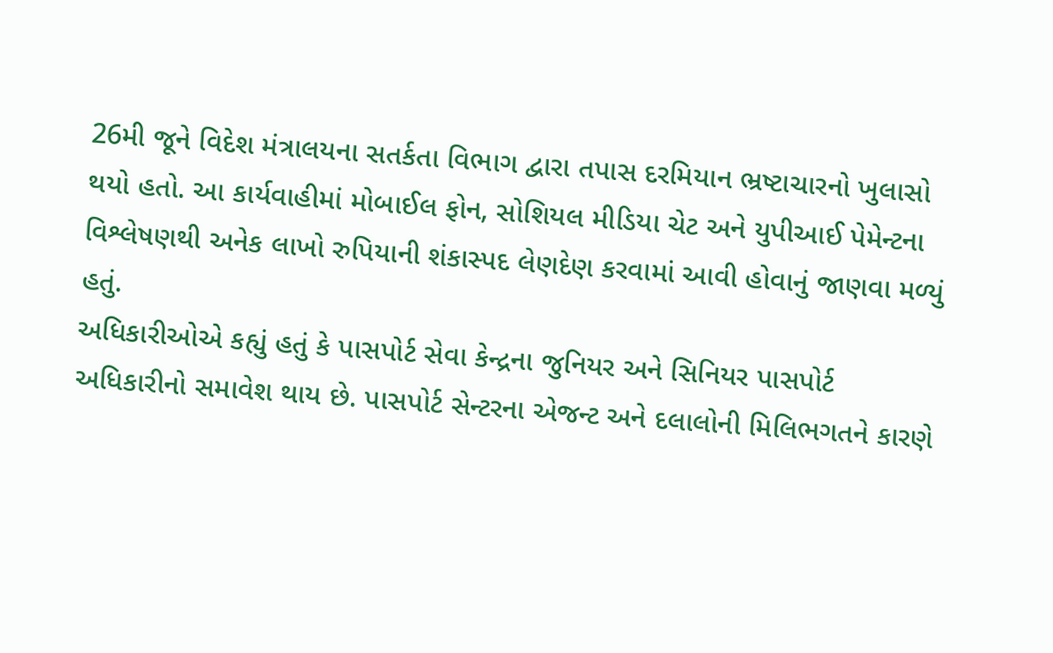26મી જૂને વિદેશ મંત્રાલયના સતર્કતા વિભાગ દ્વારા તપાસ દરમિયાન ભ્રષ્ટાચારનો ખુલાસો થયો હતો. આ કાર્યવાહીમાં મોબાઈલ ફોન, સોશિયલ મીડિયા ચેટ અને યુપીઆઈ પેમેન્ટના વિશ્લેષણથી અનેક લાખો રુપિયાની શંકાસ્પદ લેણદેણ કરવામાં આવી હોવાનું જાણવા મળ્યું હતું.
અધિકારીઓએ કહ્યું હતું કે પાસપોર્ટ સેવા કેન્દ્રના જુનિયર અને સિનિયર પાસપોર્ટ અધિકારીનો સમાવેશ થાય છે. પાસપોર્ટ સેન્ટરના એજન્ટ અને દલાલોની મિલિભગતને કારણે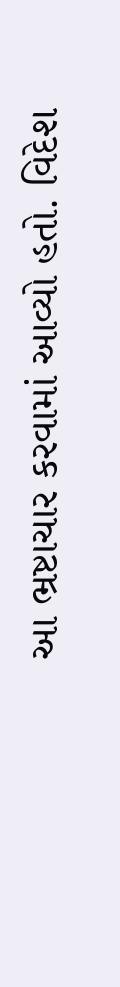આ ભ્રષ્ટાચાર કરવામાં આવ્યો હતો. વિદેશ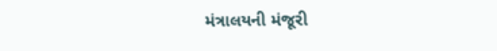મંત્રાલયની મંજૂરી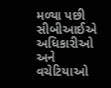મળ્યા પછી સીબીઆઈએ અધિકારીઓ અને વચેટિયાઓ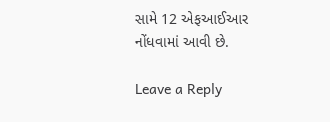સામે 12 એફઆઈઆર નોંધવામાં આવી છે.

Leave a Reply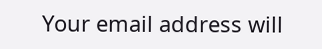Your email address will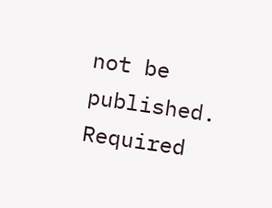not be published. Required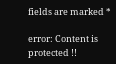fields are marked *

error: Content is protected !!